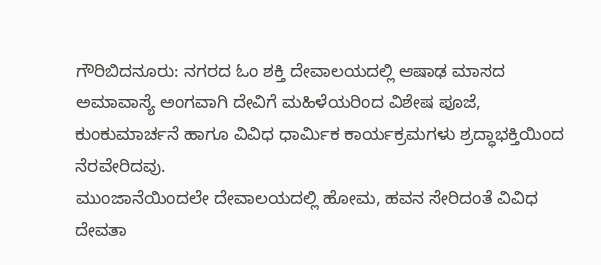ಗೌರಿಬಿದನೂರು: ನಗರದ ಓಂ ಶಕ್ತಿ ದೇವಾಲಯದಲ್ಲಿ ಆಷಾಢ ಮಾಸದ ಅಮಾವಾಸ್ಯೆ ಅಂಗವಾಗಿ ದೇವಿಗೆ ಮಹಿಳೆಯರಿಂದ ವಿಶೇಷ ಪೂಜೆ, ಕುಂಕುಮಾರ್ಚನೆ ಹಾಗೂ ವಿವಿಧ ಧಾರ್ಮಿಕ ಕಾರ್ಯಕ್ರಮಗಳು ಶ್ರದ್ಧಾಭಕ್ತಿಯಿಂದ ನೆರವೇರಿದವು.
ಮುಂಜಾನೆಯಿಂದಲೇ ದೇವಾಲಯದಲ್ಲಿ ಹೋಮ, ಹವನ ಸೇರಿದಂತೆ ವಿವಿಧ ದೇವತಾ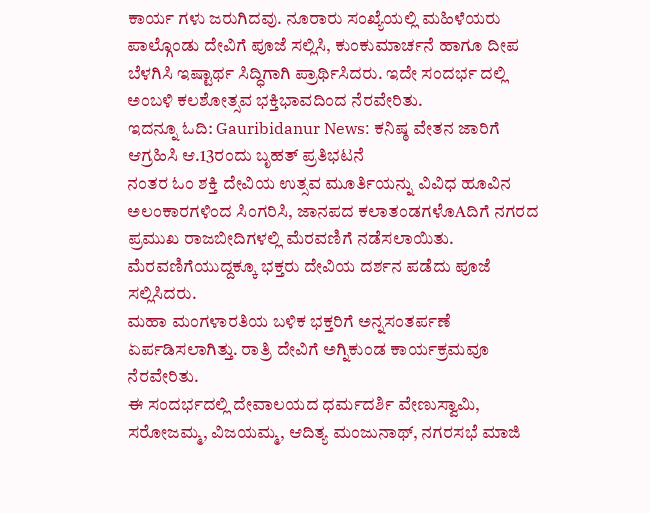ಕಾರ್ಯ ಗಳು ಜರುಗಿದವು. ನೂರಾರು ಸಂಖ್ಯೆಯಲ್ಲಿ ಮಹಿಳೆಯರು ಪಾಲ್ಗೊಂಡು ದೇವಿಗೆ ಪೂಜೆ ಸಲ್ಲಿಸಿ, ಕುಂಕುಮಾರ್ಚನೆ ಹಾಗೂ ದೀಪ ಬೆಳಗಿಸಿ ಇಷ್ಟಾರ್ಥ ಸಿದ್ಧಿಗಾಗಿ ಪ್ರಾರ್ಥಿಸಿದರು. ಇದೇ ಸಂದರ್ಭ ದಲ್ಲಿ ಅಂಬಳಿ ಕಲಶೋತ್ಸವ ಭಕ್ತಿಭಾವದಿಂದ ನೆರವೇರಿತು.
ಇದನ್ನೂ ಓದಿ: Gauribidanur News: ಕನಿಷ್ಠ ವೇತನ ಜಾರಿಗೆ ಆಗ್ರಹಿಸಿ ಆ.13ರಂದು ಬೃಹತ್ ಪ್ರತಿಭಟನೆ
ನಂತರ ಓಂ ಶಕ್ತಿ ದೇವಿಯ ಉತ್ಸವ ಮೂರ್ತಿಯನ್ನು ವಿವಿಧ ಹೂವಿನ ಅಲಂಕಾರಗಳಿಂದ ಸಿಂಗರಿಸಿ, ಜಾನಪದ ಕಲಾತಂಡಗಳೊAದಿಗೆ ನಗರದ ಪ್ರಮುಖ ರಾಜಬೀದಿಗಳಲ್ಲಿ ಮೆರವಣಿಗೆ ನಡೆಸಲಾಯಿತು. ಮೆರವಣಿಗೆಯುದ್ದಕ್ಕೂ ಭಕ್ತರು ದೇವಿಯ ದರ್ಶನ ಪಡೆದು ಪೂಜೆ ಸಲ್ಲಿಸಿದರು.
ಮಹಾ ಮಂಗಳಾರತಿಯ ಬಳಿಕ ಭಕ್ತರಿಗೆ ಅನ್ನಸಂತರ್ಪಣೆ ಏರ್ಪಡಿಸಲಾಗಿತ್ತು. ರಾತ್ರಿ ದೇವಿಗೆ ಅಗ್ನಿಕುಂಡ ಕಾರ್ಯಕ್ರಮವೂ ನೆರವೇರಿತು.
ಈ ಸಂದರ್ಭದಲ್ಲಿ ದೇವಾಲಯದ ಧರ್ಮದರ್ಶಿ ವೇಣುಸ್ವಾಮಿ, ಸರೋಜಮ್ಮ, ವಿಜಯಮ್ಮ, ಆದಿತ್ಯ ಮಂಜುನಾಥ್, ನಗರಸಭೆ ಮಾಜಿ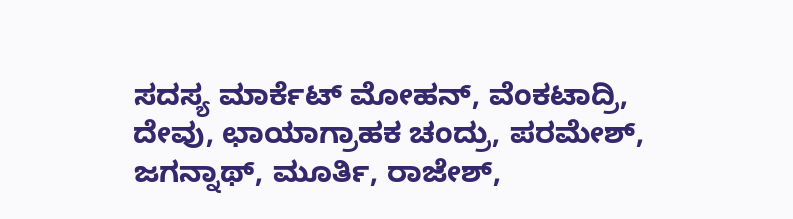ಸದಸ್ಯ ಮಾರ್ಕೆಟ್ ಮೋಹನ್, ವೆಂಕಟಾದ್ರಿ, ದೇವು, ಛಾಯಾಗ್ರಾಹಕ ಚಂದ್ರು, ಪರಮೇಶ್, ಜಗನ್ನಾಥ್, ಮೂರ್ತಿ, ರಾಜೇಶ್,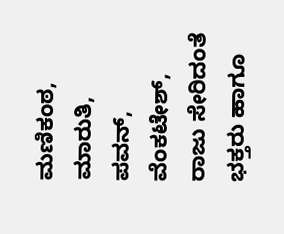ಮಣಿಕಂಠ, ಮಾರುತಿ, ಪವನ್, ವೆಂಕಟೇಶ್, ರಾಜು ಸೇರಿದಂತೆ ಭಕ್ತರು ಹಾಗೂ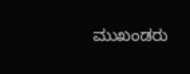ಮುಖಂಡರು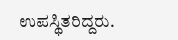ಉಪಸ್ಥಿತರಿದ್ದರು.